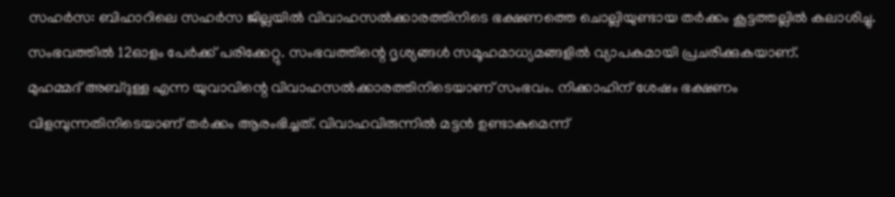സഹർസ: ബിഹാറിലെ സഹർസ ജില്ലയിൽ വിവാഹസൽക്കാരത്തിനിടെ ഭക്ഷണത്തെ ചൊല്ലിയുണ്ടായ തർക്കം കൂട്ടത്തല്ലിൽ കലാശിച്ചു. സംഭവത്തിൽ 12ഓളം പേർക്ക് പരിക്കേറ്റു. സംഭവത്തിന്റെ ദൃശ്യങ്ങൾ സമൂഹമാധ്യമങ്ങളിൽ വ്യാപകമായി പ്രചരിക്കുകയാണ്.
മുഹമ്മദ് അബ്ദുള്ള എന്ന യുവാവിന്റെ വിവാഹസൽക്കാരത്തിനിടെയാണ് സംഭവം. നിക്കാഹിന് ശേഷം ഭക്ഷണം വിളമ്പുന്നതിനിടെയാണ് തർക്കം ആരംഭിച്ചത്. വിവാഹവിരുന്നിൽ മട്ടൻ ഉണ്ടാകുമെന്ന്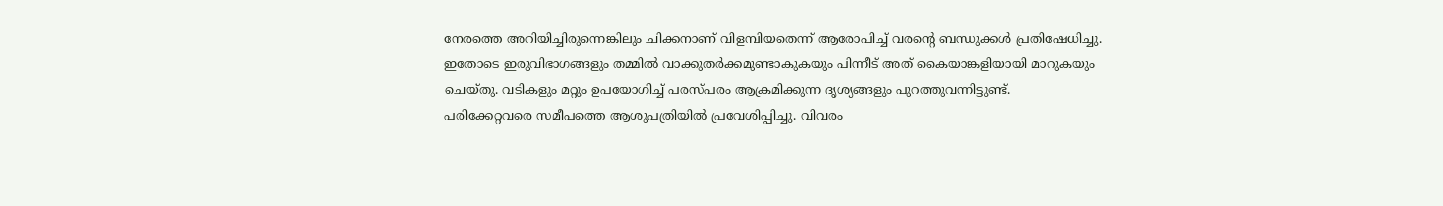നേരത്തെ അറിയിച്ചിരുന്നെങ്കിലും ചിക്കനാണ് വിളമ്പിയതെന്ന് ആരോപിച്ച് വരന്റെ ബന്ധുക്കൾ പ്രതിഷേധിച്ചു.
ഇതോടെ ഇരുവിഭാഗങ്ങളും തമ്മിൽ വാക്കുതർക്കമുണ്ടാകുകയും പിന്നീട് അത് കൈയാങ്കളിയായി മാറുകയും ചെയ്തു. വടികളും മറ്റും ഉപയോഗിച്ച് പരസ്പരം ആക്രമിക്കുന്ന ദൃശ്യങ്ങളും പുറത്തുവന്നിട്ടുണ്ട്.
പരിക്കേറ്റവരെ സമീപത്തെ ആശുപത്രിയിൽ പ്രവേശിപ്പിച്ചു. വിവരം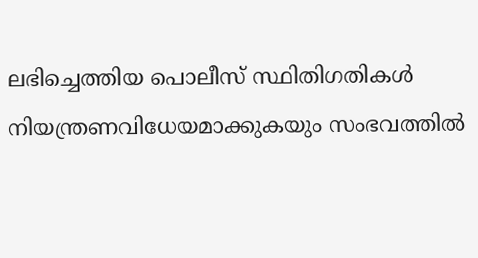ലഭിച്ചെത്തിയ പൊലീസ് സ്ഥിതിഗതികൾ നിയന്ത്രണവിധേയമാക്കുകയും സംഭവത്തിൽ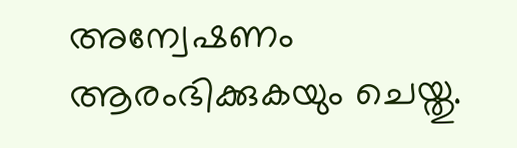അന്വേഷണം ആരംഭിക്കുകയും ചെയ്തു.